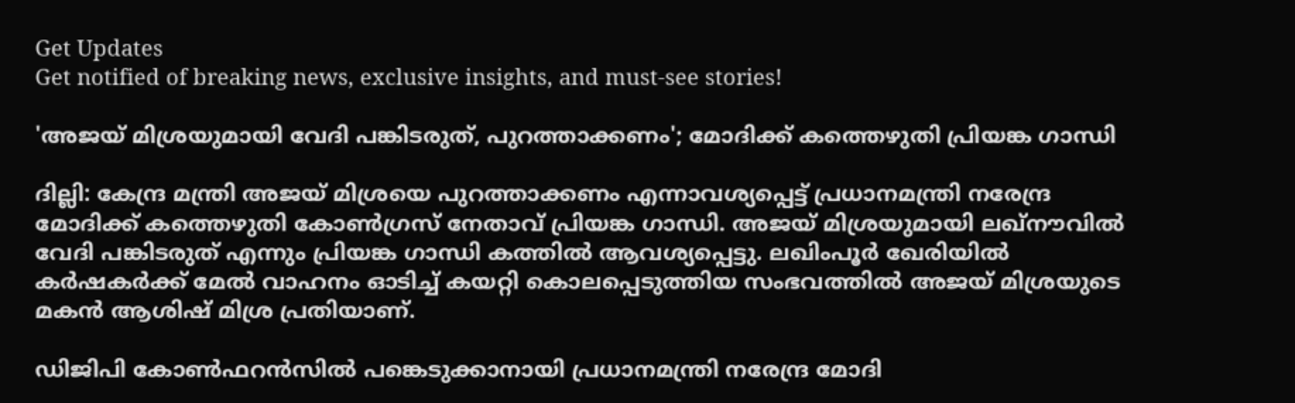Get Updates
Get notified of breaking news, exclusive insights, and must-see stories!

'അജയ് മിശ്രയുമായി വേദി പങ്കിടരുത്, പുറത്താക്കണം'; മോദിക്ക് കത്തെഴുതി പ്രിയങ്ക ഗാന്ധി

ദില്ലി: കേന്ദ്ര മന്ത്രി അജയ് മിശ്രയെ പുറത്താക്കണം എന്നാവശ്യപ്പെട്ട് പ്രധാനമന്ത്രി നരേന്ദ്ര മോദിക്ക് കത്തെഴുതി കോണ്‍ഗ്രസ് നേതാവ് പ്രിയങ്ക ഗാന്ധി. അജയ് മിശ്രയുമായി ലഖ്‌നൗവില്‍ വേദി പങ്കിടരുത് എന്നും പ്രിയങ്ക ഗാന്ധി കത്തില്‍ ആവശ്യപ്പെട്ടു. ലഖിംപൂര്‍ ഖേരിയില്‍ കര്‍ഷകര്‍ക്ക് മേല്‍ വാഹനം ഓടിച്ച് കയറ്റി കൊലപ്പെടുത്തിയ സംഭവത്തില്‍ അജയ് മിശ്രയുടെ മകന്‍ ആശിഷ് മിശ്ര പ്രതിയാണ്.

ഡിജിപി കോണ്‍ഫറന്‍സില്‍ പങ്കെടുക്കാനായി പ്രധാനമന്ത്രി നരേന്ദ്ര മോദി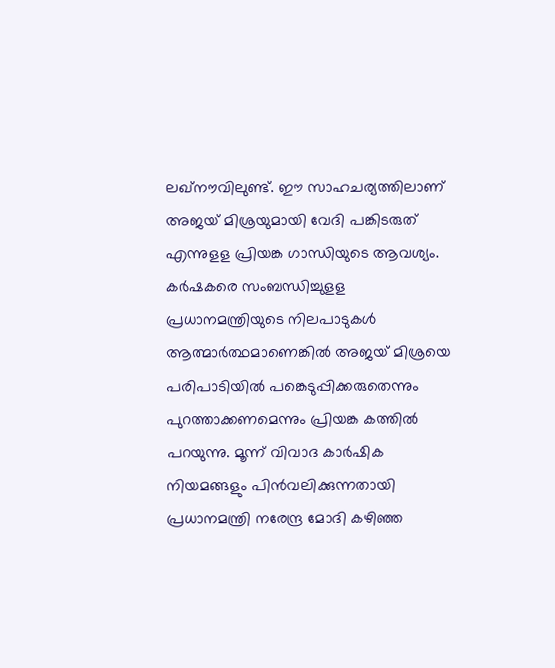ലഖ്‌നൗവിലുണ്ട്. ഈ സാഹചര്യത്തിലാണ് അജയ് മിശ്രയുമായി വേദി പങ്കിടരുത് എന്നുളള പ്രിയങ്ക ഗാന്ധിയുടെ ആവശ്യം. കര്‍ഷകരെ സംബന്ധിച്ചുളള പ്രധാനമന്ത്രിയുടെ നിലപാടുകള്‍ ആത്മാര്‍ത്ഥമാണെങ്കില്‍ അജയ് മിശ്രയെ പരിപാടിയില്‍ പങ്കെടുപ്പിക്കരുതെന്നും പുറത്താക്കണമെന്നും പ്രിയങ്ക കത്തില്‍ പറയുന്നു. മൂന്ന് വിവാദ കാര്‍ഷിക നിയമങ്ങളും പിന്‍വലിക്കുന്നതായി പ്രധാനമന്ത്രി നരേന്ദ്ര മോദി കഴിഞ്ഞ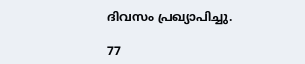ദിവസം പ്രഖ്യാപിച്ചു.

77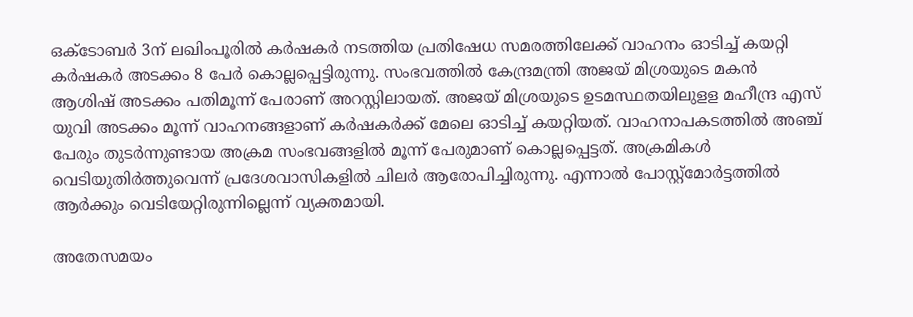ഒക്ടോബര്‍ 3ന് ലഖിംപൂരില്‍ കര്‍ഷകര്‍ നടത്തിയ പ്രതിഷേധ സമരത്തിലേക്ക് വാഹനം ഓടിച്ച് കയറ്റി കര്‍ഷകര്‍ അടക്കം 8 പേര്‍ കൊല്ലപ്പെട്ടിരുന്നു. സംഭവത്തില്‍ കേന്ദ്രമന്ത്രി അജയ് മിശ്രയുടെ മകന്‍ ആശിഷ് അടക്കം പതിമൂന്ന് പേരാണ് അറസ്റ്റിലായത്. അജയ് മിശ്രയുടെ ഉടമസ്ഥതയിലുളള മഹീന്ദ്ര എസ് യുവി അടക്കം മൂന്ന് വാഹനങ്ങളാണ് കര്‍ഷകര്‍ക്ക് മേലെ ഓടിച്ച് കയറ്റിയത്. വാഹനാപകടത്തില്‍ അഞ്ച് പേരും തുടര്‍ന്നുണ്ടായ അക്രമ സംഭവങ്ങളില്‍ മൂന്ന് പേരുമാണ് കൊല്ലപ്പെട്ടത്. അക്രമികള്‍ വെടിയുതിര്‍ത്തുവെന്ന് പ്രദേശവാസികളില്‍ ചിലര്‍ ആരോപിച്ചിരുന്നു. എന്നാല്‍ പോസ്റ്റ്‌മോര്‍ട്ടത്തില്‍ ആര്‍ക്കും വെടിയേറ്റിരുന്നില്ലെന്ന് വ്യക്തമായി.

അതേസമയം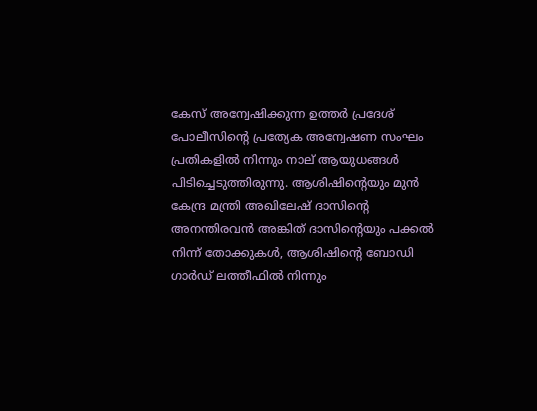കേസ് അന്വേഷിക്കുന്ന ഉത്തര്‍ പ്രദേശ് പോലീസിന്റെ പ്രത്യേക അന്വേഷണ സംഘം പ്രതികളില്‍ നിന്നും നാല് ആയുധങ്ങള്‍ പിടിച്ചെടുത്തിരുന്നു. ആശിഷിന്റെയും മുന്‍ കേന്ദ്ര മന്ത്രി അഖിലേഷ് ദാസിന്റെ അനന്തിരവന്‍ അങ്കിത് ദാസിന്റെയും പക്കല്‍ നിന്ന് തോക്കുകള്‍, ആശിഷിന്റെ ബോഡി ഗാര്‍ഡ് ലത്തീഫില്‍ നിന്നും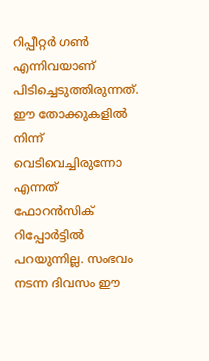റിപ്പീറ്റര്‍ ഗണ്‍ എന്നിവയാണ് പിടിച്ചെടുത്തിരുന്നത്. ഈ തോക്കുകളില്‍ നിന്ന് വെടിവെച്ചിരുന്നോ എന്നത് ഫോറന്‍സിക് റിപ്പോര്‍ട്ടില്‍ പറയുന്നില്ല. സംഭവം നടന്ന ദിവസം ഈ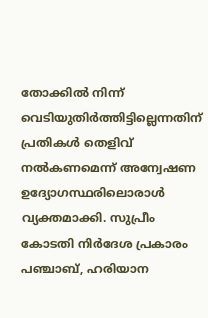തോക്കില്‍ നിന്ന് വെടിയുതിര്‍ത്തിട്ടില്ലെന്നതിന് പ്രതികള്‍ തെളിവ് നല്‍കണമെന്ന് അന്വേഷണ ഉദ്യോഗസ്ഥരിലൊരാള്‍ വ്യക്തമാക്കി. സുപ്രീം കോടതി നിര്‍ദേശ പ്രകാരം പഞ്ചാബ്, ഹരിയാന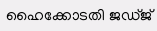ഹൈക്കോടതി ജഡ്ജ്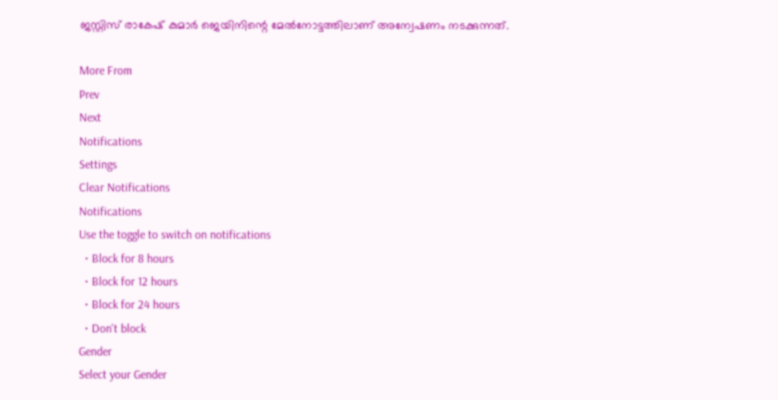ജസ്റ്റിസ് രാകേഷ് കുമാര്‍ ജെയിനിന്റെ മേല്‍നോട്ടത്തിലാണ് അന്വേഷണം നടക്കുന്നത്.

More From
Prev
Next
Notifications
Settings
Clear Notifications
Notifications
Use the toggle to switch on notifications
  • Block for 8 hours
  • Block for 12 hours
  • Block for 24 hours
  • Don't block
Gender
Select your Gender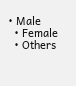• Male
  • Female
  • Others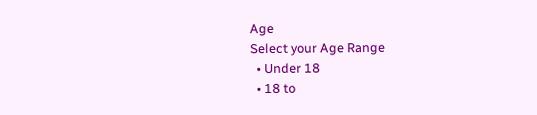Age
Select your Age Range
  • Under 18
  • 18 to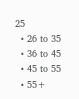25
  • 26 to 35
  • 36 to 45
  • 45 to 55
  • 55+